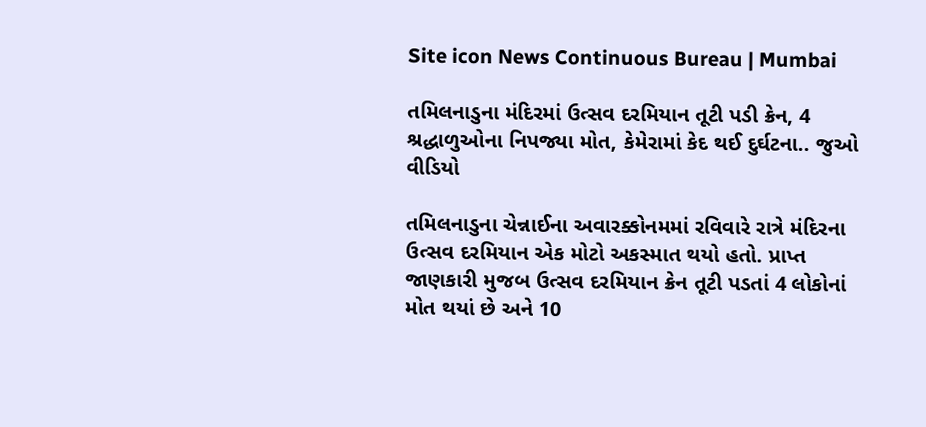Site icon News Continuous Bureau | Mumbai

તમિલનાડુના મંદિરમાં ઉત્સવ દરમિયાન તૂટી પડી ક્રેન, 4 શ્રદ્ધાળુઓના નિપજ્યા મોત, કેમેરામાં કેદ થઈ દુર્ઘટના.. જુઓ વીડિયો

તમિલનાડુના ચેન્નાઈના અવારક્કોનમમાં રવિવારે રાત્રે મંદિરના ઉત્સવ દરમિયાન એક મોટો અકસ્માત થયો હતો. પ્રાપ્ત જાણકારી મુજબ ઉત્સવ દરમિયાન ક્રેન તૂટી પડતાં 4 લોકોનાં મોત થયાં છે અને 10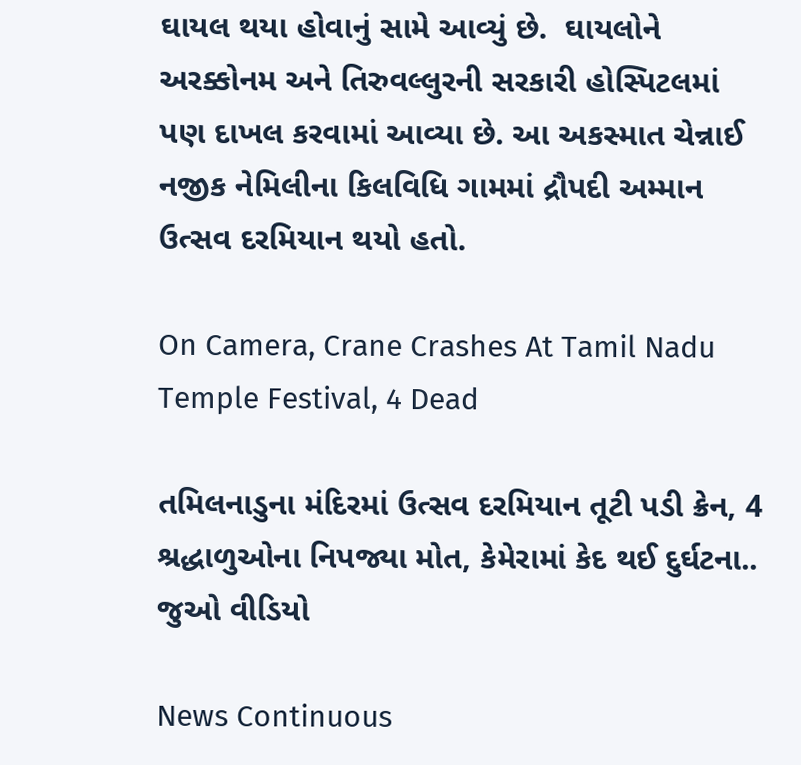ઘાયલ થયા હોવાનું સામે આવ્યું છે.  ઘાયલોને અરક્કોનમ અને તિરુવલ્લુરની સરકારી હોસ્પિટલમાં પણ દાખલ કરવામાં આવ્યા છે. આ અકસ્માત ચેન્નાઈ નજીક નેમિલીના કિલવિધિ ગામમાં દ્રૌપદી અમ્માન ઉત્સવ દરમિયાન થયો હતો.

On Camera, Crane Crashes At Tamil Nadu Temple Festival, 4 Dead

તમિલનાડુના મંદિરમાં ઉત્સવ દરમિયાન તૂટી પડી ક્રેન, 4 શ્રદ્ધાળુઓના નિપજ્યા મોત, કેમેરામાં કેદ થઈ દુર્ઘટના.. જુઓ વીડિયો

News Continuous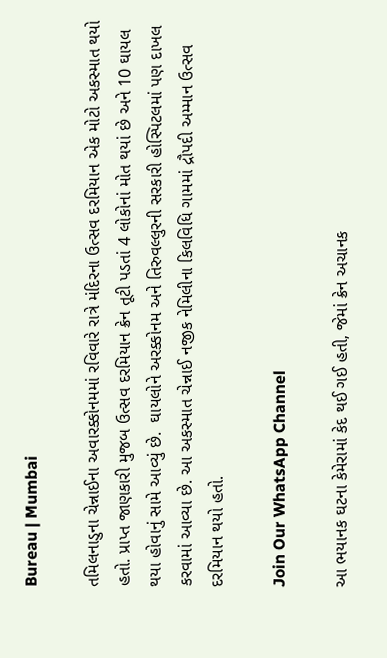Bureau | Mumbai

તમિલનાડુના ચેન્નાઈના અવારક્કોનમમાં રવિવારે રાત્રે મંદિરના ઉત્સવ દરમિયાન એક મોટો અકસ્માત થયો હતો. પ્રાપ્ત જાણકારી મુજબ ઉત્સવ દરમિયાન ક્રેન તૂટી પડતાં 4 લોકોનાં મોત થયાં છે અને 10 ઘાયલ થયા હોવાનું સામે આવ્યું છે.  ઘાયલોને અરક્કોનમ અને તિરુવલ્લુરની સરકારી હોસ્પિટલમાં પણ દાખલ કરવામાં આવ્યા છે. આ અકસ્માત ચેન્નાઈ નજીક નેમિલીના કિલવિધિ ગામમાં દ્રૌપદી અમ્માન ઉત્સવ દરમિયાન થયો હતો.

Join Our WhatsApp Channel

આ ભયાનક ઘટના કેમેરામાં કેદ થઈ ગઈ હતી, જેમાં ક્રેન અચાનક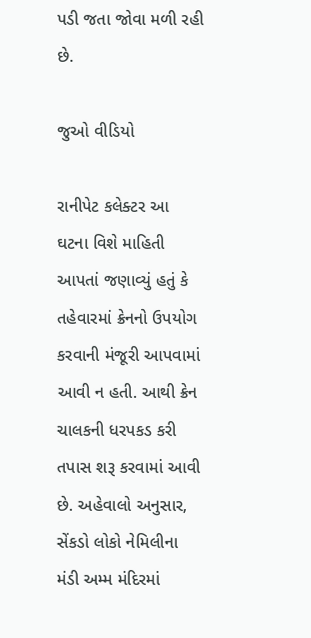પડી જતા જોવા મળી રહી છે.

જુઓ વીડિયો

રાનીપેટ કલેક્ટર આ ઘટના વિશે માહિતી આપતાં જણાવ્યું હતું કે તહેવારમાં ક્રેનનો ઉપયોગ કરવાની મંજૂરી આપવામાં આવી ન હતી. આથી ક્રેન ચાલકની ધરપકડ કરી તપાસ શરૂ કરવામાં આવી છે. અહેવાલો અનુસાર, સેંકડો લોકો નેમિલીના મંડી અમ્મ મંદિરમાં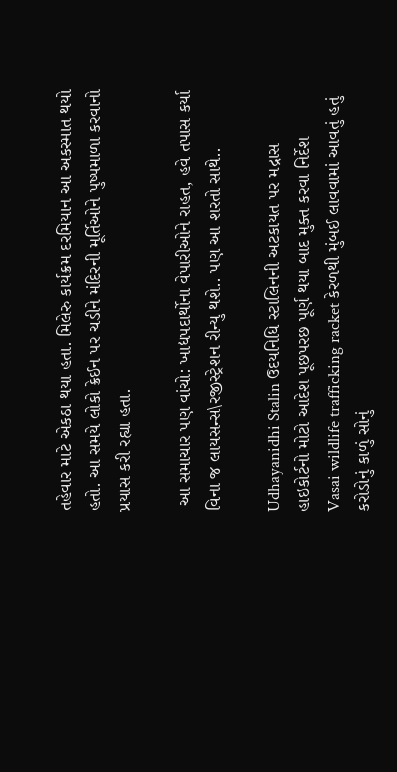તહેવાર માટે એકઠા થયા હતા. મિલેરુ કાર્યક્રમ દરમિયાન આ અકસ્માત થયો હતો. આ સમયે લોકો ક્રેઈન પર ચડીને મંદિરની મૂર્તિઓને પુષ્પમાળા કરવાનો પ્રયાસ કરી રહ્યા હતા.

 આ સમાચાર પણ વાંચો: ખાદ્યપદાર્થોના વેપારીઓને રાહત, હવે તપાસ કર્યા વિના જ લાયસન્સ\રજીસ્ટ્રેશન રીન્યુ થશે.. પણ આ શરતો સાથે..

Udhayanidhi Stalin ઉદયનિધિ સ્ટાલિનની અટકાયત પર મદ્રાસ હાઇકોર્ટનો મોટો આદેશ પૂછપરછ પૂર્ણ થયા બાદ મુક્ત કરવા નિર્દેશ
Vasai wildlife trafficking racket કેરળથી મુંબઈ લાવવામાં આવતું હતું કરોડોનું કાળું સોનું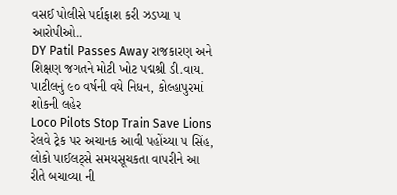વસઈ પોલીસે પર્દાફાશ કરી ઝડપ્યા ૫ આરોપીઓ..
DY Patil Passes Away રાજકારણ અને શિક્ષણ જગતને મોટી ખોટ પદ્મશ્રી ડી.વાય. પાટીલનું ૯૦ વર્ષની વયે નિધન, કોલ્હાપુરમાં શોકની લહેર
Loco Pilots Stop Train Save Lions રેલવે ટ્રેક પર અચાનક આવી પહોંચ્યા ૫ સિંહ, લોકો પાઈલટ્સે સમયસૂચકતા વાપરીને આ રીતે બચાવ્યા ની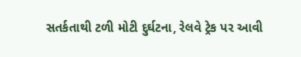સતર્કતાથી ટળી મોટી દુર્ઘટના, રેલવે ટ્રેક પર આવી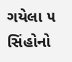ગયેલા ૫ સિંહોનો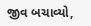જીવ બચાવ્યો,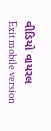વીડિયો વાયરલ
Exit mobile version